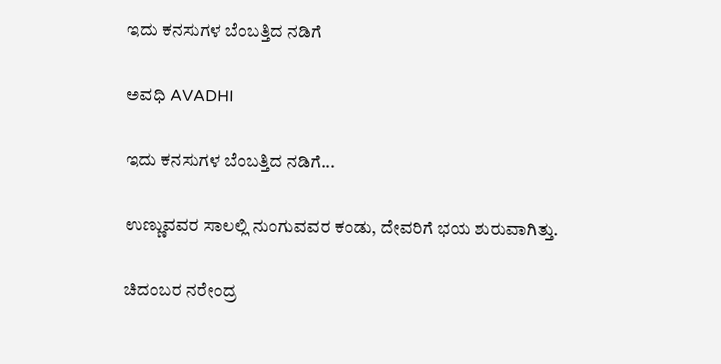ಇದು ಕನಸುಗಳ ಬೆಂಬತ್ತಿದ ನಡಿಗೆ‍

ಅವಧಿ AVADHI

ಇದು ಕನಸುಗಳ ಬೆಂಬತ್ತಿದ ನಡಿಗೆ...

ಉಣ್ಣುವವರ ಸಾಲಲ್ಲಿ ನುಂಗುವವರ ಕಂಡು, ದೇವರಿಗೆ ಭಯ ಶುರುವಾಗಿತ್ತು.

ಚಿದಂಬರ ನರೇಂದ್ರ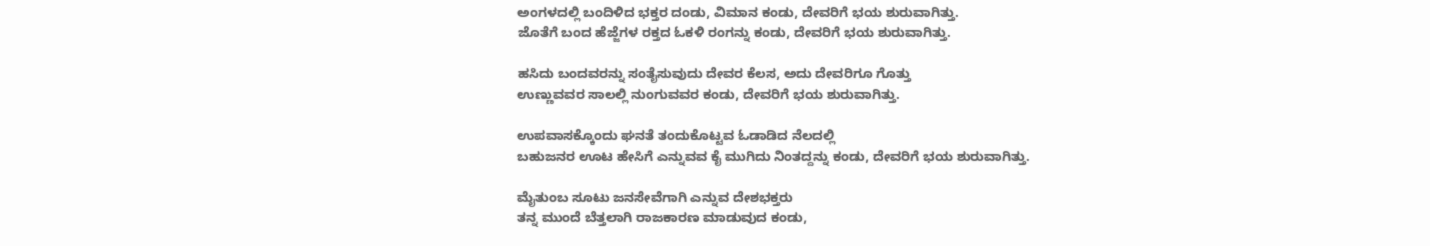ಅಂಗಳದಲ್ಲಿ ಬಂದಿಳಿದ ಭಕ್ತರ ದಂಡು, ವಿಮಾನ ಕಂಡು, ದೇವರಿಗೆ ಭಯ ಶುರುವಾಗಿತ್ತು.
ಜೊತೆಗೆ ಬಂದ ಹೆಜ್ಜೆಗಳ ರಕ್ತದ ಓಕಳಿ ರಂಗನ್ನು ಕಂಡು, ದೇವರಿಗೆ ಭಯ ಶುರುವಾಗಿತ್ತು.

ಹಸಿದು ಬಂದವರನ್ನು ಸಂತೈಸುವುದು ದೇವರ ಕೆಲಸ, ಅದು ದೇವರಿಗೂ ಗೊತ್ತು
ಉಣ್ಣುವವರ ಸಾಲಲ್ಲಿ ನುಂಗುವವರ ಕಂಡು, ದೇವರಿಗೆ ಭಯ ಶುರುವಾಗಿತ್ತು.

ಉಪವಾಸಕ್ಕೊಂದು ಘನತೆ ತಂದುಕೊಟ್ಟವ ಓಡಾಡಿದ ನೆಲದಲ್ಲಿ
ಬಹುಜನರ ಊಟ ಹೇಸಿಗೆ ಎನ್ನುವವ ಕೈ ಮುಗಿದು ನಿಂತದ್ದನ್ನು ಕಂಡು, ದೇವರಿಗೆ ಭಯ ಶುರುವಾಗಿತ್ತು.

ಮೈತುಂಬ ಸೂಟು ಜನಸೇವೆಗಾಗಿ ಎನ್ನುವ ದೇಶಭಕ್ತರು
ತನ್ನ ಮುಂದೆ ಬೆತ್ತಲಾಗಿ ರಾಜಕಾರಣ ಮಾಡುವುದ ಕಂಡು,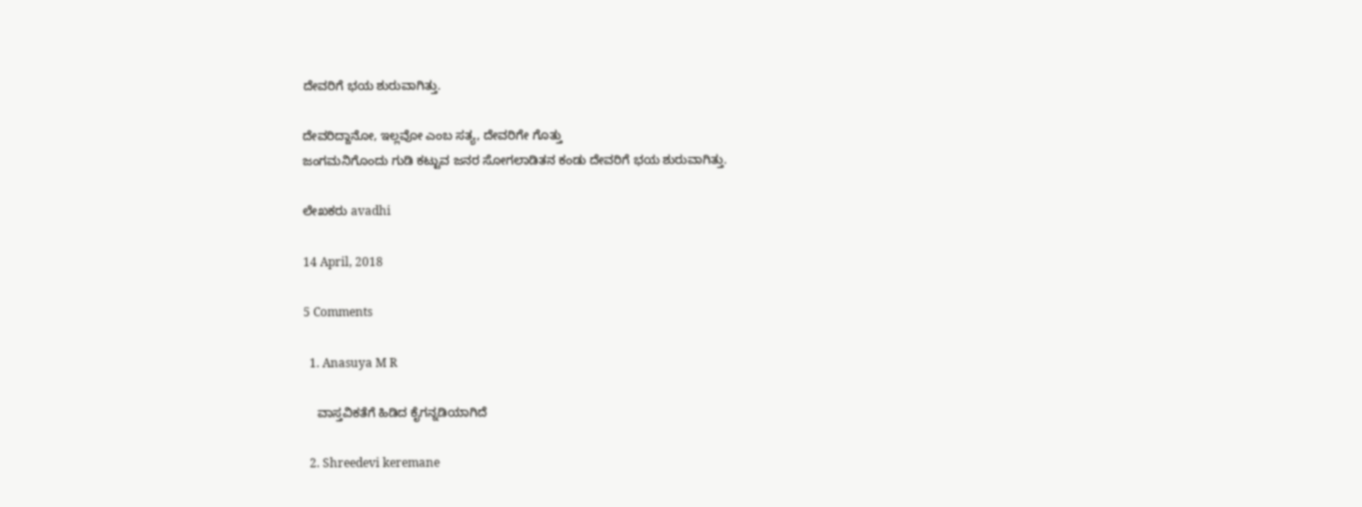ದೇವರಿಗೆ ಭಯ ಶುರುವಾಗಿತ್ತು.

ದೇವರಿದ್ದಾನೋ, ಇಲ್ಲವೋ ಎಂಬ ಸತ್ಯ, ದೇವರಿಗೇ ಗೊತ್ತು
ಜಂಗಮನಿಗೊಂದು ಗುಡಿ ಕಟ್ಟುವ ಜನರ ಸೋಗಲಾಡಿತನ ಕಂಡು ದೇವರಿಗೆ ಭಯ ಶುರುವಾಗಿತ್ತು.

ಲೇಖಕರು avadhi

14 April, 2018

5 Comments

  1. Anasuya M R

    ವಾಸ್ತವಿಕತೆಗೆ ಹಿಡಿದ ಕೈಗನ್ನಡಿಯಾಗಿದೆ

  2. Shreedevi keremane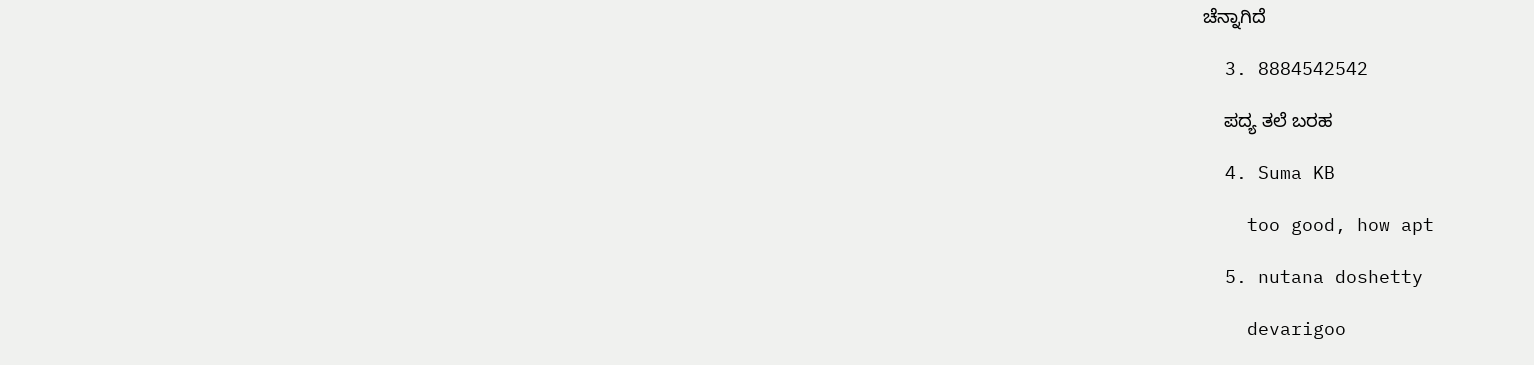ಚೆನ್ನಾಗಿದೆ

  3. 8884542542

    ಪದ್ಯ ತಲೆ ಬರಹ

  4. Suma KB

    too good, how apt

  5. nutana doshetty

    devarigoo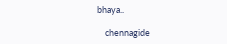bhaya..

    chennagide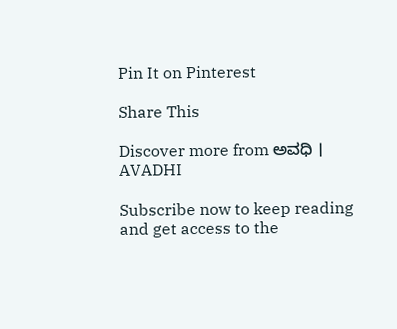Pin It on Pinterest

Share This

Discover more from ಅವಧಿ । AVADHI

Subscribe now to keep reading and get access to the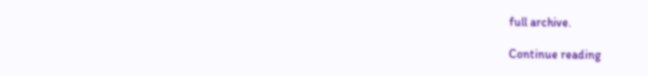full archive.

Continue reading